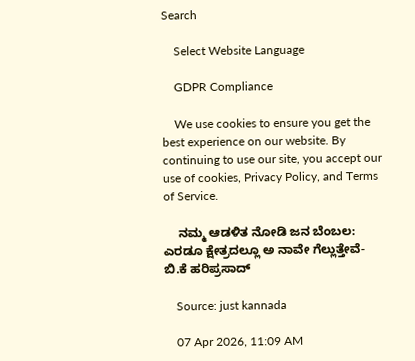Search

    Select Website Language

    GDPR Compliance

    We use cookies to ensure you get the best experience on our website. By continuing to use our site, you accept our use of cookies, Privacy Policy, and Terms of Service.

    ನಮ್ಮ ಆಡಳಿತ ನೋಡಿ ಜನ ಬೆಂಬಲ: ಎರಡೂ ಕ್ಷೇತ್ರದಲ್ಲೂ ಅ ನಾವೇ ಗೆಲ್ಲುತ್ತೇವೆ- ಬಿ.ಕೆ ಹರಿಪ್ರಸಾದ್

    Source: just kannada

    07 Apr 2026, 11:09 AM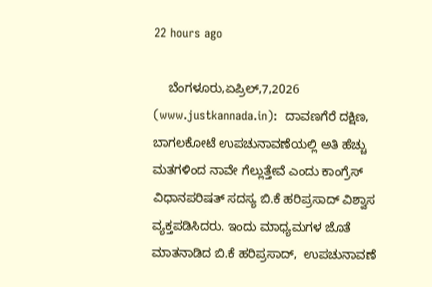22 hours ago

    ಬೆಂಗಳೂರು,ಏಪ್ರಿಲ್,7,2026 (www.justkannada.in):  ದಾವಣಗೆರೆ ದಕ್ಷಿಣ, ಬಾಗಲಕೋಟೆ ಉಪಚುನಾವಣೆಯಲ್ಲಿ ಅತಿ ಹೆಚ್ಚು ಮತಗಳಿಂದ ನಾವೇ ಗೆಲ್ಲುತ್ತೇವೆ ಎಂದು ಕಾಂಗ್ರೆಸ್ ವಿಧಾನಪರಿಷತ್ ಸದಸ್ಯ ಬಿ.ಕೆ ಹರಿಪ್ರಸಾದ್ ವಿಶ್ವಾಸ ವ್ಯಕ್ತಪಡಿಸಿದರು. ಇಂದು ಮಾಧ್ಯಮಗಳ ಜೊತೆ ಮಾತನಾಡಿದ ಬಿ.ಕೆ ಹರಿಪ್ರಸಾದ್,  ಉಪಚುನಾವಣೆ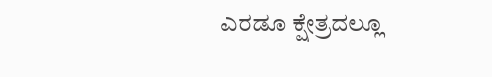ಎರಡೂ ಕ್ಷೇತ್ರದಲ್ಲೂ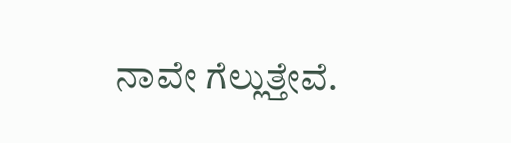ನಾವೇ ಗೆಲ್ಲುತ್ತೇವೆ.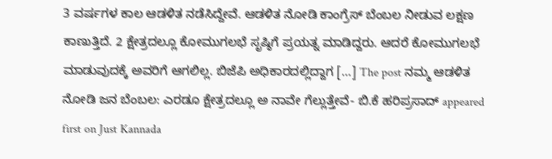3 ವರ್ಷಗಳ ಕಾಲ ಆಡಳಿತ ನಡೆಸಿದ್ದೇವೆ. ಆಡಳಿತ ನೋಡಿ ಕಾಂಗ್ರೆಸ್ ಬೆಂಬಲ ನೀಡುವ ಲಕ್ಷಣ ಕಾಣುತ್ತಿದೆ. 2 ಕ್ಷೇತ್ರದಲ್ಲೂ ಕೋಮುಗಲಭೆ ಸೃಷ್ಠಿಗೆ ಪ್ರಯತ್ನ ಮಾಡಿದ್ದರು. ಆದರೆ ಕೋಮುಗಲಭೆ ಮಾಡುವುದಕ್ಕೆ ಅವರಿಗೆ ಆಗಲಿಲ್ಲ. ಬಿಜೆಪಿ ಅಧಿಕಾರದಲ್ಲಿದ್ದಾಗ […] The post ನಮ್ಮ ಆಡಳಿತ ನೋಡಿ ಜನ ಬೆಂಬಲ: ಎರಡೂ ಕ್ಷೇತ್ರದಲ್ಲೂ ಅ ನಾವೇ ಗೆಲ್ಲುತ್ತೇವೆ- ಬಿ.ಕೆ ಹರಿಪ್ರಸಾದ್ appeared first on Just Kannada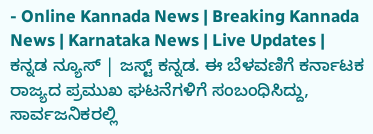- Online Kannada News | Breaking Kannada News | Karnataka News | Live Updates | ಕನ್ನಡ ನ್ಯೂಸ್ | ಜಸ್ಟ್ ಕನ್ನಡ. ಈ ಬೆಳವಣಿಗೆ ಕರ್ನಾಟಕ ರಾಜ್ಯದ ಪ್ರಮುಖ ಘಟನೆಗಳಿಗೆ ಸಂಬಂಧಿಸಿದ್ದು, ಸಾರ್ವಜನಿಕರಲ್ಲಿ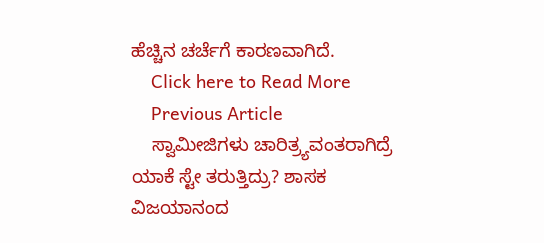ಹೆಚ್ಚಿನ ಚರ್ಚೆಗೆ ಕಾರಣವಾಗಿದೆ.
    Click here to Read More
    Previous Article
    ಸ್ವಾಮೀಜಿಗಳು ಚಾರಿತ್ರ್ಯವಂತರಾಗಿದ್ರೆ ಯಾಕೆ ಸ್ಟೇ ತರುತ್ತಿದ್ರು? ಶಾಸಕ ವಿಜಯಾನಂದ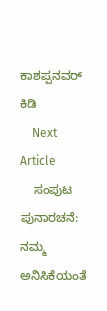ಕಾಶಪ್ಪನವರ್ ಕಿಡಿ
    Next Article
    ಸಂಪುಟ ಪುನಾರಚನೆ: ನಮ್ಮ ಅನಿಸಿಕೆಯಂತೆ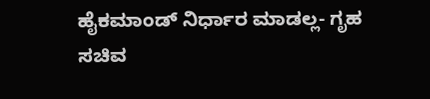ಹೈಕಮಾಂಡ್ ನಿರ್ಧಾರ ಮಾಡಲ್ಲ- ಗೃಹ ಸಚಿವ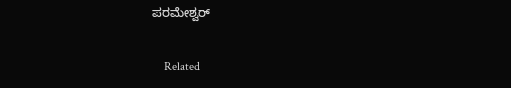ಪರಮೇಶ್ವರ್

    Related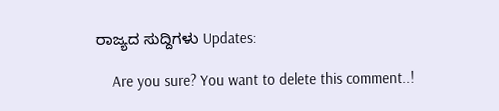ರಾಜ್ಯದ ಸುದ್ದಿಗಳು Updates:

    Are you sure? You want to delete this comment..!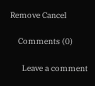Remove Cancel

    Comments (0)

      Leave a comment